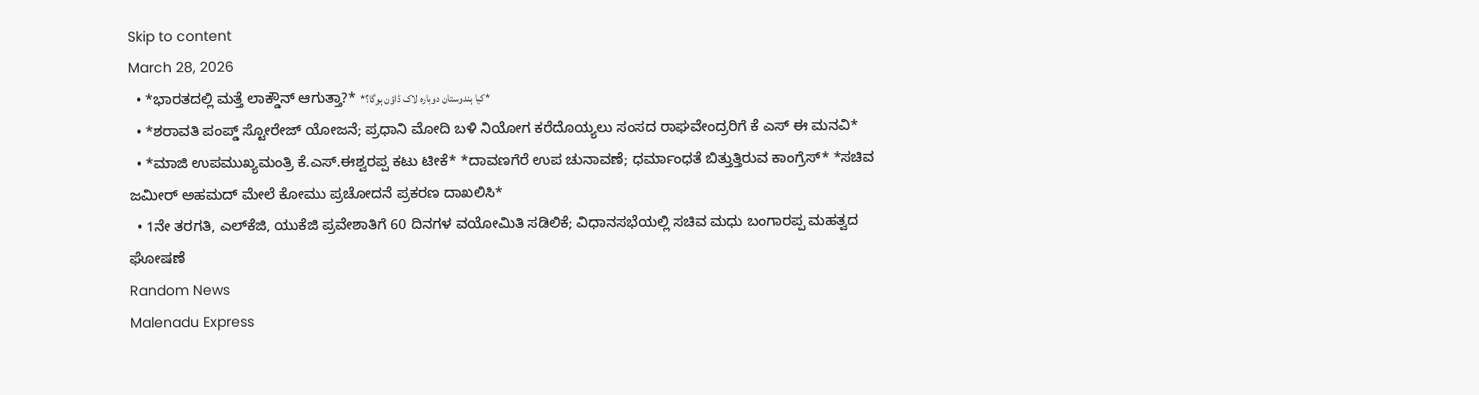Skip to content
March 28, 2026
  • *ಭಾರತದಲ್ಲಿ ಮತ್ತೆ ಲಾಕ್ಡೌನ್ ಆಗುತ್ತಾ?* *کیا ہندوستان دوبارہ لاک ڈاؤن ہوگا؟*
  • *ಶರಾವತಿ ಪಂಪ್ಡ್ ಸ್ಟೋರೇಜ್ ಯೋಜನೆ; ಪ್ರಧಾನಿ ಮೋದಿ ಬಳಿ ನಿಯೋಗ ಕರೆದೊಯ್ಯಲು ಸಂಸದ ರಾಘವೇಂದ್ರರಿಗೆ ಕೆ ಎಸ್ ಈ ಮನವಿ*
  • *ಮಾಜಿ ಉಪಮುಖ್ಯಮಂತ್ರಿ ಕೆ.ಎಸ್.ಈಶ್ವರಪ್ಪ ಕಟು ಟೀಕೆ* *ದಾವಣಗೆರೆ ಉಪ ಚುನಾವಣೆ; ಧರ್ಮಾಂಧತೆ ಬಿತ್ತುತ್ತಿರುವ ಕಾಂಗ್ರೆಸ್* *ಸಚಿವ ಜಮೀರ್ ಅಹಮದ್ ಮೇಲೆ ಕೋಮು ಪ್ರಚೋದನೆ ಪ್ರಕರಣ ದಾಖಲಿಸಿ*
  • 1ನೇ ತರಗತಿ, ಎಲ್‌ಕೆಜಿ, ಯುಕೆಜಿ ಪ್ರವೇಶಾತಿಗೆ 60 ದಿನಗಳ ವಯೋಮಿತಿ ಸಡಿಲಿಕೆ; ವಿಧಾನಸಭೆಯಲ್ಲಿ ಸಚಿವ ಮಧು ಬಂಗಾರಪ್ಪ ಮಹತ್ವದ ಘೋಷಣೆ
Random News
Malenadu Express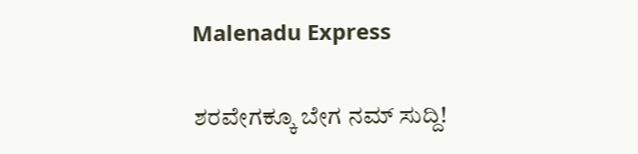Malenadu Express

ಶರವೇಗಕ್ಕೂ ಬೇಗ ನಮ್ ಸುದ್ದಿ!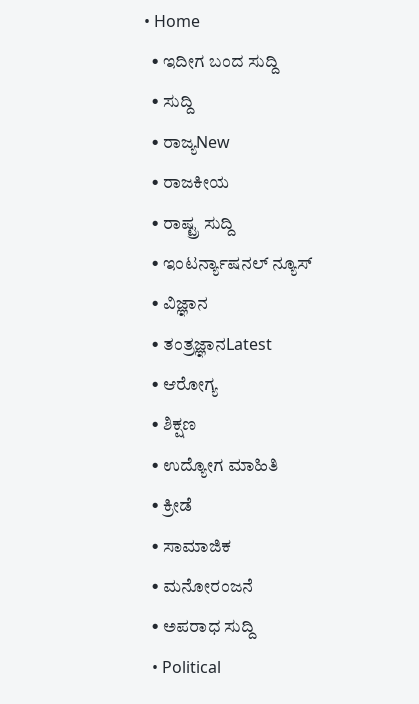• Home
  • ಇದೀಗ ಬಂದ ಸುದ್ದಿ
  • ಸುದ್ದಿ
  • ರಾಜ್ಯNew
  • ರಾಜಕೀಯ
  • ರಾಷ್ಟ್ರ ಸುದ್ದಿ
  • ಇಂಟರ್ನ್ಯಾಷನಲ್ ನ್ಯೂಸ್
  • ವಿಜ್ಞಾನ
  • ತಂತ್ರಜ್ಞಾನLatest
  • ಆರೋಗ್ಯ
  • ಶಿಕ್ಷಣ
  • ಉದ್ಯೋಗ ಮಾಹಿತಿ
  • ಕ್ರೀಡೆ
  • ಸಾಮಾಜಿಕ
  • ಮನೋರಂಜನೆ
  • ಅಪರಾಧ ಸುದ್ದಿ
  • Political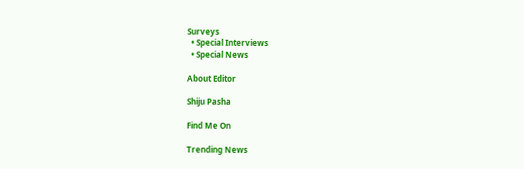Surveys
  • Special Interviews
  • Special News

About Editor

Shiju Pasha

Find Me On

Trending News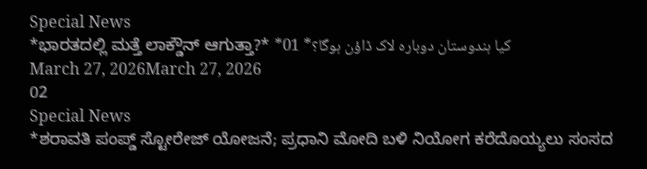Special News
*ಭಾರತದಲ್ಲಿ ಮತ್ತೆ ಲಾಕ್ಡೌನ್ ಆಗುತ್ತಾ?* *کیا ہندوستان دوبارہ لاک ڈاؤن ہوگا؟* 01
March 27, 2026March 27, 2026
02
Special News
*ಶರಾವತಿ ಪಂಪ್ಡ್ ಸ್ಟೋರೇಜ್ ಯೋಜನೆ; ಪ್ರಧಾನಿ ಮೋದಿ ಬಳಿ ನಿಯೋಗ ಕರೆದೊಯ್ಯಲು ಸಂಸದ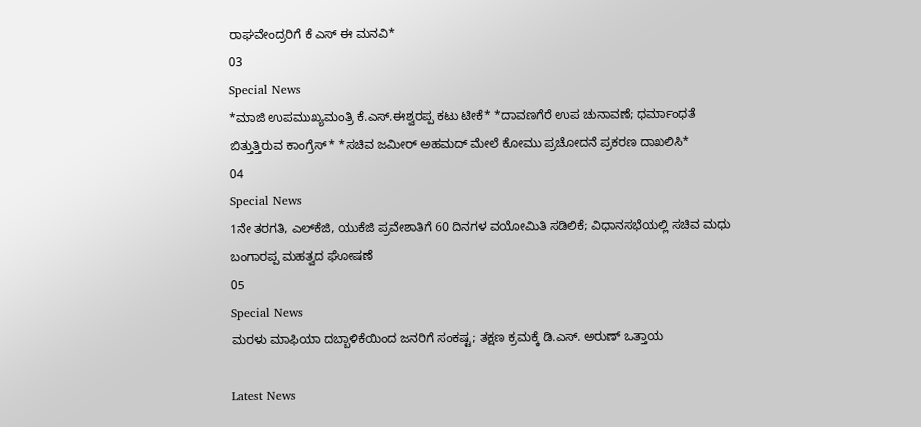ರಾಘವೇಂದ್ರರಿಗೆ ಕೆ ಎಸ್ ಈ ಮನವಿ*
03
Special News
*ಮಾಜಿ ಉಪಮುಖ್ಯಮಂತ್ರಿ ಕೆ.ಎಸ್.ಈಶ್ವರಪ್ಪ ಕಟು ಟೀಕೆ* *ದಾವಣಗೆರೆ ಉಪ ಚುನಾವಣೆ; ಧರ್ಮಾಂಧತೆ ಬಿತ್ತುತ್ತಿರುವ ಕಾಂಗ್ರೆಸ್* *ಸಚಿವ ಜಮೀರ್ ಅಹಮದ್ ಮೇಲೆ ಕೋಮು ಪ್ರಚೋದನೆ ಪ್ರಕರಣ ದಾಖಲಿಸಿ*
04
Special News
1ನೇ ತರಗತಿ, ಎಲ್‌ಕೆಜಿ, ಯುಕೆಜಿ ಪ್ರವೇಶಾತಿಗೆ 60 ದಿನಗಳ ವಯೋಮಿತಿ ಸಡಿಲಿಕೆ; ವಿಧಾನಸಭೆಯಲ್ಲಿ ಸಚಿವ ಮಧು ಬಂಗಾರಪ್ಪ ಮಹತ್ವದ ಘೋಷಣೆ
05
Special News
ಮರಳು ಮಾಫಿಯಾ ದಬ್ಬಾಳಿಕೆಯಿಂದ ಜನರಿಗೆ ಸಂಕಷ್ಟ; ತಕ್ಷಣ ಕ್ರಮಕ್ಕೆ ಡಿ.ಎಸ್. ಅರುಣ್ ಒತ್ತಾಯ

Latest News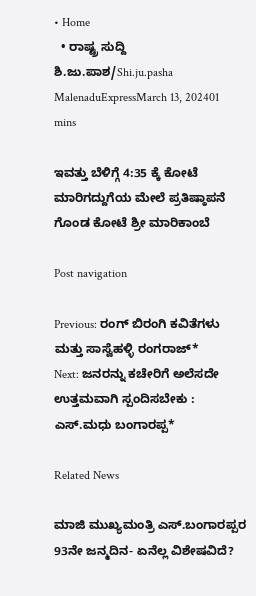• Home
  • ರಾಷ್ಟ್ರ ಸುದ್ದಿ
ಶಿ.ಜು.ಪಾಶ/Shi.ju.pasha MalenaduExpressMarch 13, 202401 mins

ಇವತ್ತು ಬೆಳಿಗ್ಗೆ 4:35 ಕ್ಕೆ ಕೋಟೆ ಮಾರಿಗದ್ದುಗೆಯ ಮೇಲೆ ಪ್ರತಿಷ್ಠಾಪನೆ ಗೊಂಡ ಕೋಟೆ ಶ್ರೀ ಮಾರಿಕಾಂಬೆ

Post navigation

Previous: ರಂಗ್ ಬಿರಂಗಿ ಕವಿತೆಗಳು ಮತ್ತು ಸಾಸ್ವೆಹಳ್ಳಿ ರಂಗರಾಜ್*
Next: ಜನರನ್ನು ಕಚೇರಿಗೆ ಅಲೆಸದೇ ಉತ್ತಮವಾಗಿ ಸ್ಪಂದಿಸಬೇಕು : ಎಸ್.ಮಧು ಬಂಗಾರಪ್ಪ*

Related News

ಮಾಜಿ ಮುಖ್ಯಮಂತ್ರಿ ಎಸ್.ಬಂಗಾರಪ್ಪರ 93ನೇ ಜನ್ಮದಿನ- ಏನೆಲ್ಲ ವಿಶೇಷವಿದೆ?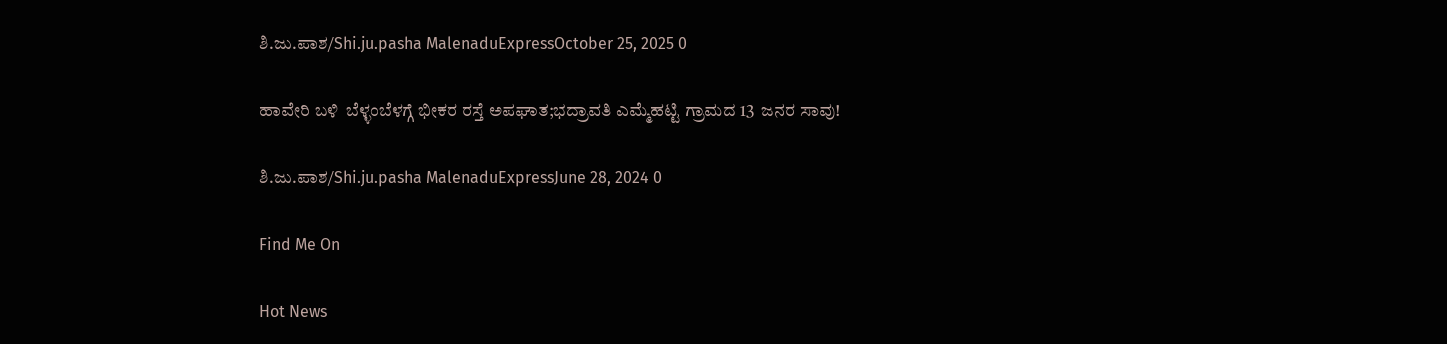ಶಿ.ಜು.ಪಾಶ/Shi.ju.pasha MalenaduExpressOctober 25, 2025 0

ಹಾವೇರಿ ಬಳಿ  ಬೆಳ್ಳಂಬೆಳಗ್ಗೆ ಭೀಕರ ರಸ್ತೆ ಅಪಘಾತ;ಭದ್ರಾವತಿ ಎಮ್ಮೆಹಟ್ಟಿ ಗ್ರಾಮದ 13  ಜನರ ಸಾವು!

ಶಿ.ಜು.ಪಾಶ/Shi.ju.pasha MalenaduExpressJune 28, 2024 0

Find Me On

Hot News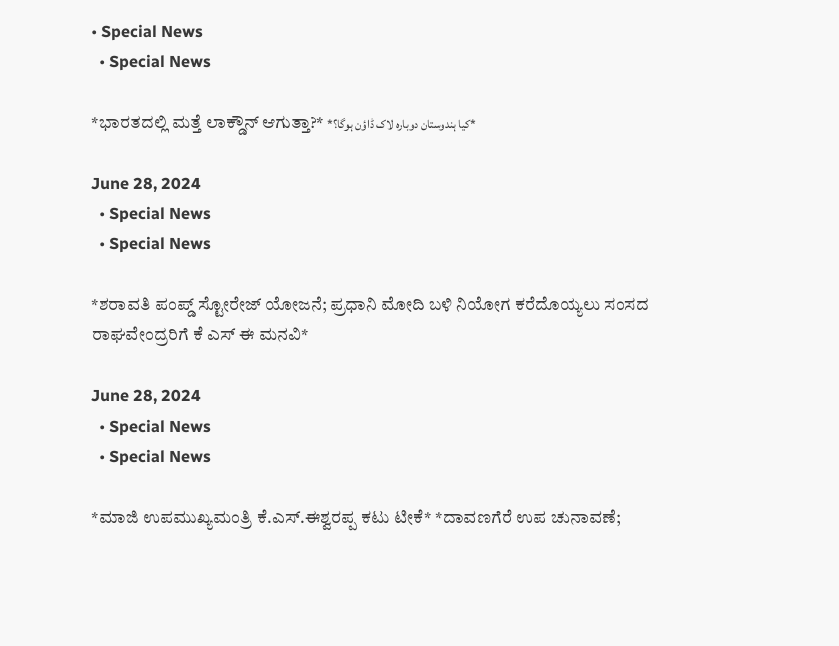• Special News
  • Special News

*ಭಾರತದಲ್ಲಿ ಮತ್ತೆ ಲಾಕ್ಡೌನ್ ಆಗುತ್ತಾ?* *کیا ہندوستان دوبارہ لاک ڈاؤن ہوگا؟*

June 28, 2024
  • Special News
  • Special News

*ಶರಾವತಿ ಪಂಪ್ಡ್ ಸ್ಟೋರೇಜ್ ಯೋಜನೆ; ಪ್ರಧಾನಿ ಮೋದಿ ಬಳಿ ನಿಯೋಗ ಕರೆದೊಯ್ಯಲು ಸಂಸದ ರಾಘವೇಂದ್ರರಿಗೆ ಕೆ ಎಸ್ ಈ ಮನವಿ*

June 28, 2024
  • Special News
  • Special News

*ಮಾಜಿ ಉಪಮುಖ್ಯಮಂತ್ರಿ ಕೆ.ಎಸ್.ಈಶ್ವರಪ್ಪ ಕಟು ಟೀಕೆ* *ದಾವಣಗೆರೆ ಉಪ ಚುನಾವಣೆ;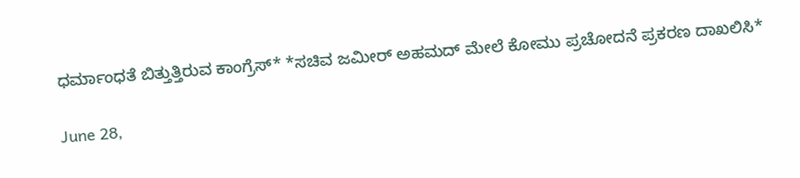ಧರ್ಮಾಂಧತೆ ಬಿತ್ತುತ್ತಿರುವ ಕಾಂಗ್ರೆಸ್* *ಸಚಿವ ಜಮೀರ್ ಅಹಮದ್ ಮೇಲೆ ಕೋಮು ಪ್ರಚೋದನೆ ಪ್ರಕರಣ ದಾಖಲಿಸಿ*

June 28,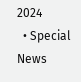2024
  • Special News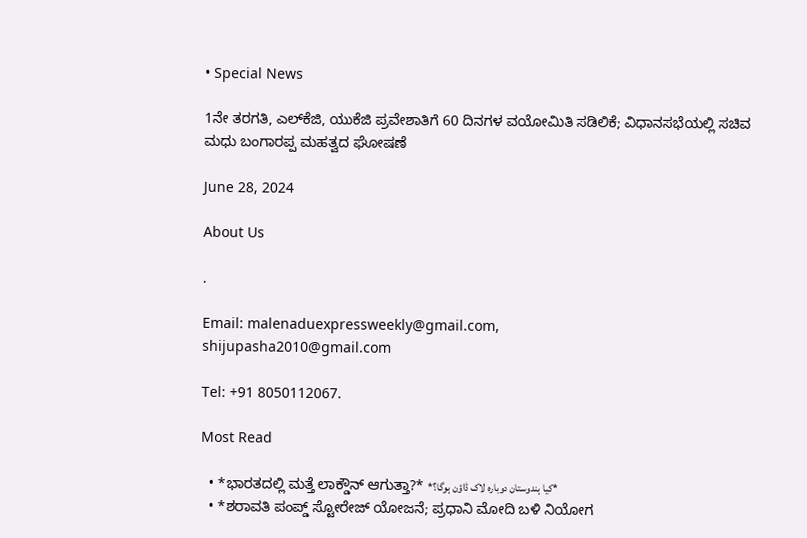• Special News

1ನೇ ತರಗತಿ, ಎಲ್‌ಕೆಜಿ, ಯುಕೆಜಿ ಪ್ರವೇಶಾತಿಗೆ 60 ದಿನಗಳ ವಯೋಮಿತಿ ಸಡಿಲಿಕೆ; ವಿಧಾನಸಭೆಯಲ್ಲಿ ಸಚಿವ ಮಧು ಬಂಗಾರಪ್ಪ ಮಹತ್ವದ ಘೋಷಣೆ

June 28, 2024

About Us

.

Email: malenaduexpressweekly@gmail.com,
shijupasha2010@gmail.com

Tel: +91 8050112067.

Most Read

  • *ಭಾರತದಲ್ಲಿ ಮತ್ತೆ ಲಾಕ್ಡೌನ್ ಆಗುತ್ತಾ?* *کیا ہندوستان دوبارہ لاک ڈاؤن ہوگا؟*
  • *ಶರಾವತಿ ಪಂಪ್ಡ್ ಸ್ಟೋರೇಜ್ ಯೋಜನೆ; ಪ್ರಧಾನಿ ಮೋದಿ ಬಳಿ ನಿಯೋಗ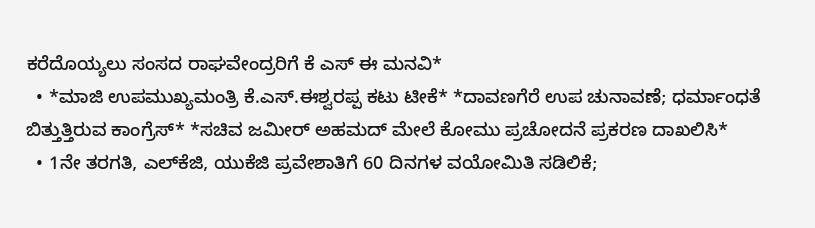ಕರೆದೊಯ್ಯಲು ಸಂಸದ ರಾಘವೇಂದ್ರರಿಗೆ ಕೆ ಎಸ್ ಈ ಮನವಿ*
  • *ಮಾಜಿ ಉಪಮುಖ್ಯಮಂತ್ರಿ ಕೆ.ಎಸ್.ಈಶ್ವರಪ್ಪ ಕಟು ಟೀಕೆ* *ದಾವಣಗೆರೆ ಉಪ ಚುನಾವಣೆ; ಧರ್ಮಾಂಧತೆ ಬಿತ್ತುತ್ತಿರುವ ಕಾಂಗ್ರೆಸ್* *ಸಚಿವ ಜಮೀರ್ ಅಹಮದ್ ಮೇಲೆ ಕೋಮು ಪ್ರಚೋದನೆ ಪ್ರಕರಣ ದಾಖಲಿಸಿ*
  • 1ನೇ ತರಗತಿ, ಎಲ್‌ಕೆಜಿ, ಯುಕೆಜಿ ಪ್ರವೇಶಾತಿಗೆ 60 ದಿನಗಳ ವಯೋಮಿತಿ ಸಡಿಲಿಕೆ;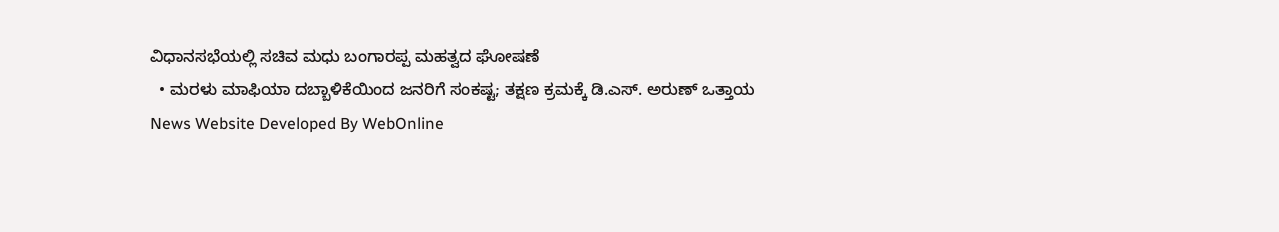ವಿಧಾನಸಭೆಯಲ್ಲಿ ಸಚಿವ ಮಧು ಬಂಗಾರಪ್ಪ ಮಹತ್ವದ ಘೋಷಣೆ
  • ಮರಳು ಮಾಫಿಯಾ ದಬ್ಬಾಳಿಕೆಯಿಂದ ಜನರಿಗೆ ಸಂಕಷ್ಟ; ತಕ್ಷಣ ಕ್ರಮಕ್ಕೆ ಡಿ.ಎಸ್. ಅರುಣ್ ಒತ್ತಾಯ
News Website Developed By WebOnline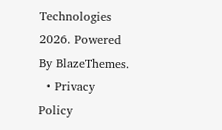Technologies 2026. Powered By BlazeThemes.
  • Privacy Policy